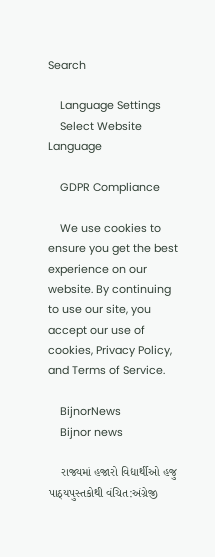Search

    Language Settings
    Select Website Language

    GDPR Compliance

    We use cookies to ensure you get the best experience on our website. By continuing to use our site, you accept our use of cookies, Privacy Policy, and Terms of Service.

    BijnorNews
    Bijnor news

    રાજ્યમાં હજારો વિદ્યાર્થીઓ હજુ પાઠ્યપુસ્તકોથી વંચિત:અંગ્રેજી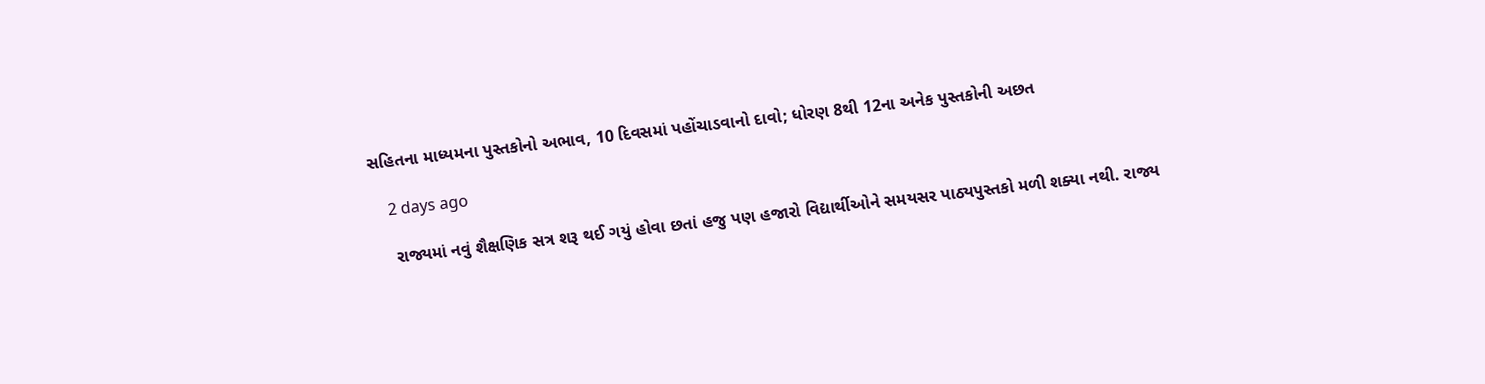સહિતના માધ્યમના પુસ્તકોનો અભાવ, 10 દિવસમાં પહોંચાડવાનો દાવો; ધોરણ 8થી 12ના અનેક પુસ્તકોની અછત

    2 days ago

    રાજ્યમાં નવું શૈક્ષણિક સત્ર શરૂ થઈ ગયું હોવા છતાં હજુ પણ હજારો વિદ્યાર્થીઓને સમયસર પાઠ્યપુસ્તકો મળી શક્યા નથી. રાજ્ય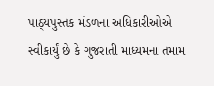પાઠ્યપુસ્તક મંડળના અધિકારીઓએ સ્વીકાર્યું છે કે ગુજરાતી માધ્યમના તમામ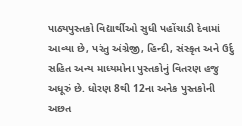પાઠ્યપુસ્તકો વિદ્યાર્થીઓ સુધી પહોંચાડી દેવામાં આવ્યા છે, પરંતુ અંગ્રેજી, હિન્દી, સંસ્કૃત અને ઉર્દુ સહિત અન્ય માધ્યમોના પુસ્તકોનું વિતરણ હજુ અધૂરું છે. ધોરણ 8થી 12ના અનેક પુસ્તકોની અછત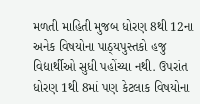મળતી માહિતી મુજબ ધોરણ 8થી 12ના અનેક વિષયોના પાઠ્યપુસ્તકો હજુ વિદ્યાર્થીઓ સુધી પહોંચ્યા નથી. ઉપરાંત ધોરણ 1થી 8માં પણ કેટલાક વિષયોના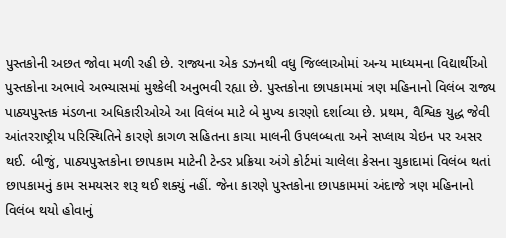પુસ્તકોની અછત જોવા મળી રહી છે. રાજ્યના એક ડઝનથી વધુ જિલ્લાઓમાં અન્ય માધ્યમના વિદ્યાર્થીઓ પુસ્તકોના અભાવે અભ્યાસમાં મુશ્કેલી અનુભવી રહ્યા છે. પુસ્તકોના છાપકામમાં ત્રણ મહિનાનો વિલંબ રાજ્ય પાઠ્યપુસ્તક મંડળના અધિકારીઓએ આ વિલંબ માટે બે મુખ્ય કારણો દર્શાવ્યા છે. પ્રથમ, વૈશ્વિક યુદ્ધ જેવી આંતરરાષ્ટ્રીય પરિસ્થિતિને કારણે કાગળ સહિતના કાચા માલની ઉપલબ્ધતા અને સપ્લાય ચેઇન પર અસર થઈ. બીજું, પાઠ્યપુસ્તકોના છાપકામ માટેની ટેન્ડર પ્રક્રિયા અંગે કોર્ટમાં ચાલેલા કેસના ચુકાદામાં વિલંબ થતાં છાપકામનું કામ સમયસર શરૂ થઈ શક્યું નહીં. જેના કારણે પુસ્તકોના છાપકામમાં અંદાજે ત્રણ મહિનાનો વિલંબ થયો હોવાનું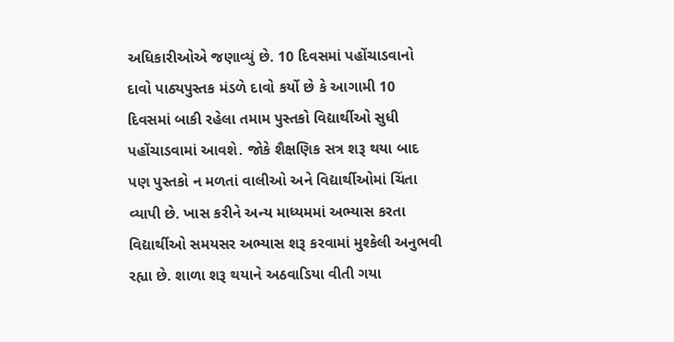અધિકારીઓએ જણાવ્યું છે. 10 દિવસમાં પહોંચાડવાનો દાવો પાઠ્યપુસ્તક મંડળે દાવો કર્યો છે કે આગામી 10 દિવસમાં બાકી રહેલા તમામ પુસ્તકો વિદ્યાર્થીઓ સુધી પહોંચાડવામાં આવશે. જોકે શૈક્ષણિક સત્ર શરૂ થયા બાદ પણ પુસ્તકો ન મળતાં વાલીઓ અને વિદ્યાર્થીઓમાં ચિંતા વ્યાપી છે. ખાસ કરીને અન્ય માધ્યમમાં અભ્યાસ કરતા વિદ્યાર્થીઓ સમયસર અભ્યાસ શરૂ કરવામાં મુશ્કેલી અનુભવી રહ્યા છે. શાળા શરૂ થયાને અઠવાડિયા વીતી ગયા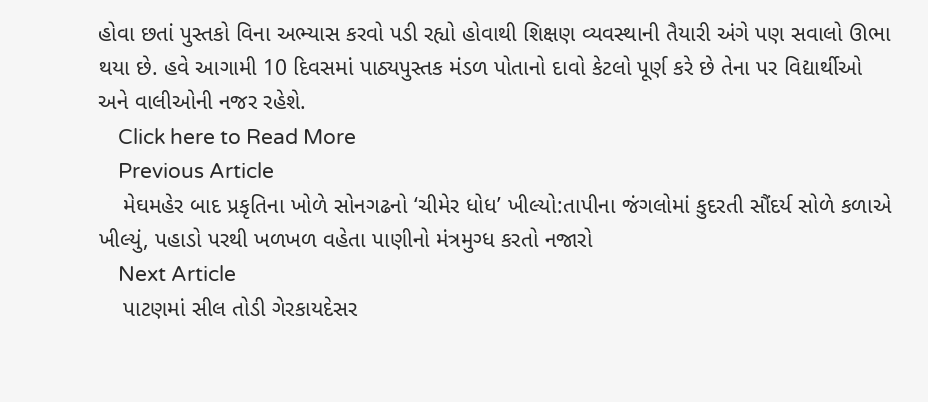હોવા છતાં પુસ્તકો વિના અભ્યાસ કરવો પડી રહ્યો હોવાથી શિક્ષણ વ્યવસ્થાની તૈયારી અંગે પણ સવાલો ઊભા થયા છે. હવે આગામી 10 દિવસમાં પાઠ્યપુસ્તક મંડળ પોતાનો દાવો કેટલો પૂર્ણ કરે છે તેના પર વિદ્યાર્થીઓ અને વાલીઓની નજર રહેશે.
    Click here to Read More
    Previous Article
    મેઘમહેર બાદ પ્રકૃતિના ખોળે સોનગઢનો ‘ચીમેર ધોધ’ ખીલ્યો:તાપીના જંગલોમાં કુદરતી સૌંદર્ય સોળે કળાએ ખીલ્યું, પહાડો પરથી ખળખળ વહેતા પાણીનો મંત્રમુગ્ધ કરતો નજારો
    Next Article
    પાટણમાં સીલ તોડી ગેરકાયદેસર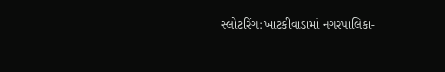સ્લોટરિંગ:ખાટકીવાડામાં નગરપાલિકા-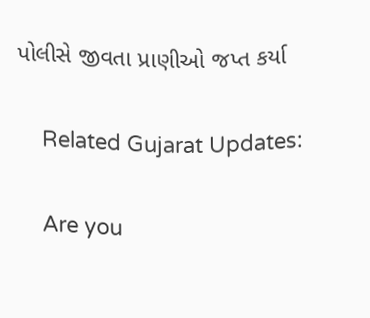પોલીસે જીવતા પ્રાણીઓ જપ્ત કર્યા

    Related Gujarat Updates:

    Are you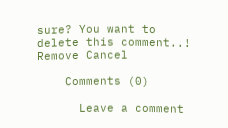sure? You want to delete this comment..! Remove Cancel

    Comments (0)

      Leave a comment